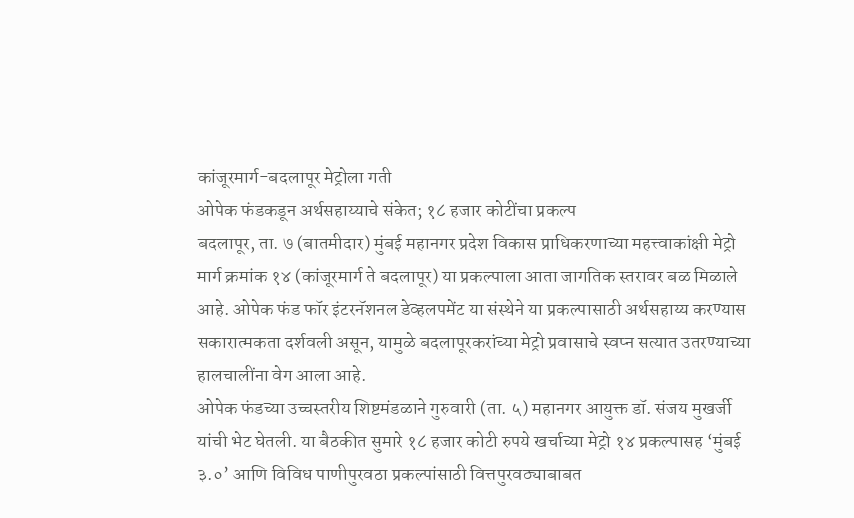कांजूरमार्ग-बदलापूर मेट्रोला गती
ओपेक फंडकडून अर्थसहाय्याचे संकेत; १८ हजार कोटींचा प्रकल्प
बदलापूर, ता. ७ (बातमीदार) मुंबई महानगर प्रदेश विकास प्राधिकरणाच्या महत्त्वाकांक्षी मेट्रो मार्ग क्रमांक १४ (कांजूरमार्ग ते बदलापूर) या प्रकल्पाला आता जागतिक स्तरावर बळ मिळाले आहे. ओपेक फंड फॉर इंटरनॅशनल डेव्हलपमेंट या संस्थेने या प्रकल्पासाठी अर्थसहाय्य करण्यास सकारात्मकता दर्शवली असून, यामुळे बदलापूरकरांच्या मेट्रो प्रवासाचे स्वप्न सत्यात उतरण्याच्या हालचालींना वेग आला आहे.
ओपेक फंडच्या उच्चस्तरीय शिष्टमंडळाने गुरुवारी (ता. ५) महानगर आयुक्त डॉ. संजय मुखर्जी यांची भेट घेतली. या बैठकीत सुमारे १८ हजार कोटी रुपये खर्चाच्या मेट्रो १४ प्रकल्पासह ‘मुंबई ३.०’ आणि विविध पाणीपुरवठा प्रकल्पांसाठी वित्तपुरवठ्याबाबत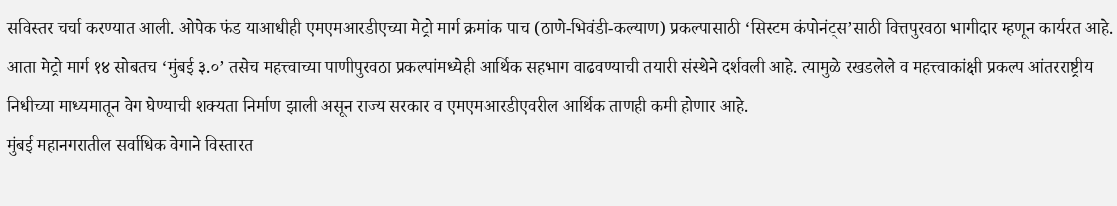सविस्तर चर्चा करण्यात आली. ओपेक फंड याआधीही एमएमआरडीएच्या मेट्रो मार्ग क्रमांक पाच (ठाणे-भिवंडी-कल्याण) प्रकल्पासाठी ‘सिस्टम कंपोनंट्स’साठी वित्तपुरवठा भागीदार म्हणून कार्यरत आहे. आता मेट्रो मार्ग १४ सोबतच ‘मुंबई ३.०’ तसेच महत्त्वाच्या पाणीपुरवठा प्रकल्पांमध्येही आर्थिक सहभाग वाढवण्याची तयारी संस्थेने दर्शवली आहे. त्यामुळे रखडलेले व महत्त्वाकांक्षी प्रकल्प आंतरराष्ट्रीय निधीच्या माध्यमातून वेग घेण्याची शक्यता निर्माण झाली असून राज्य सरकार व एमएमआरडीएवरील आर्थिक ताणही कमी होणार आहे.
मुंबई महानगरातील सर्वाधिक वेगाने विस्तारत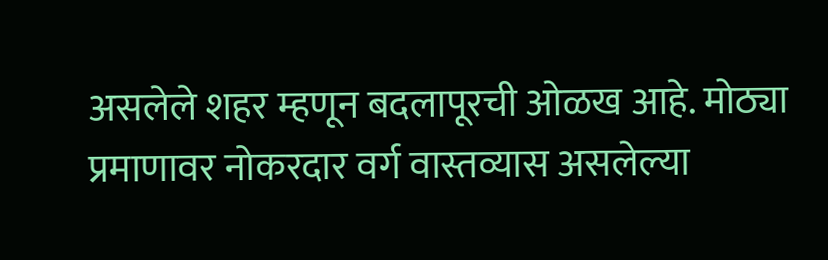असलेले शहर म्हणून बदलापूरची ओळख आहे. मोठ्या प्रमाणावर नोकरदार वर्ग वास्तव्यास असलेल्या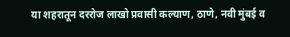या शहरातून दररोज लाखो प्रवासी कल्याण, ठाणे, नवी मुंबई व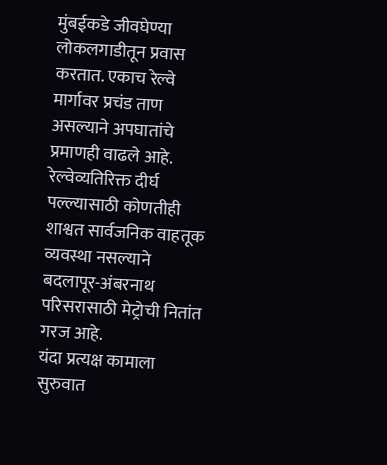मुंबईकडे जीवघेण्या लोकलगाडीतून प्रवास करतात. एकाच रेल्वे मार्गावर प्रचंड ताण असल्याने अपघातांचे प्रमाणही वाढले आहे. रेल्वेव्यतिरिक्त दीर्घ पल्ल्यासाठी कोणतीही शाश्वत सार्वजनिक वाहतूक व्यवस्था नसल्याने बदलापूर-अंबरनाथ परिसरासाठी मेट्रोची नितांत गरज आहे.
यंदा प्रत्यक्ष कामाला सुरुवात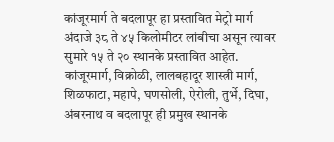कांजूरमार्ग ते बदलापूर हा प्रस्तावित मेट्रो मार्ग अंदाजे ३८ ते ४५ किलोमीटर लांबीचा असून त्यावर सुमारे १५ ते २० स्थानके प्रस्तावित आहेत. कांजूरमार्ग, विक्रोळी, लालबहादूर शास्त्री मार्ग, शिळफाटा, महापे, घणसोली, ऐरोली, तुर्भे, दिघा, अंबरनाथ व बदलापूर ही प्रमुख स्थानके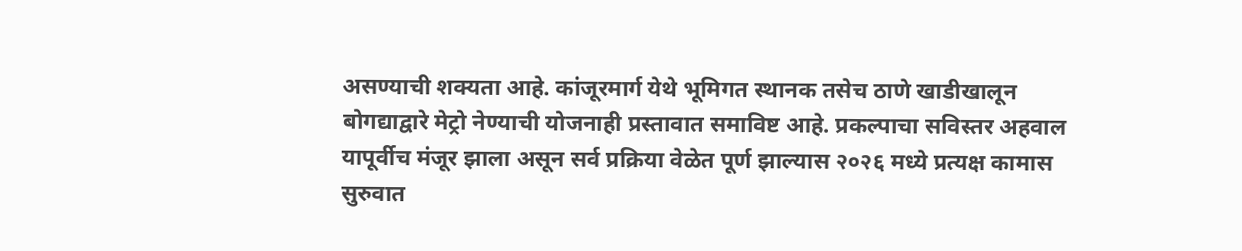असण्याची शक्यता आहे. कांजूरमार्ग येथे भूमिगत स्थानक तसेच ठाणे खाडीखालून बोगद्याद्वारे मेट्रो नेण्याची योजनाही प्रस्तावात समाविष्ट आहे. प्रकल्पाचा सविस्तर अहवाल यापूर्वीच मंजूर झाला असून सर्व प्रक्रिया वेळेत पूर्ण झाल्यास २०२६ मध्ये प्रत्यक्ष कामास सुरुवात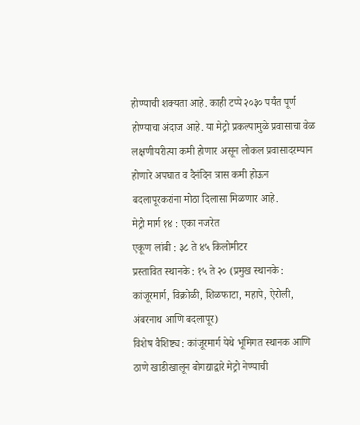होण्याची शक्यता आहे. काही टप्पे २०३० पर्यंत पूर्ण होण्याचा अंदाज आहे. या मेट्रो प्रकल्पामुळे प्रवासाचा वेळ लक्षणीयरीत्या कमी होणार असून लोकल प्रवासादरम्यान होणारे अपघात व दैनंदिन त्रास कमी होऊन बदलापूरकरांना मोठा दिलासा मिळणार आहे.
मेट्रो मार्ग १४ : एका नजरेत
एकूण लांबी : ३८ ते ४५ किलोमीटर
प्रस्तावित स्थानके : १५ ते २० (प्रमुख स्थानके : कांजूरमार्ग, विक्रोळी, शिळफाटा, महापे, ऐरोली, अंबरनाथ आणि बदलापूर)
विशेष वैशिष्ट्य : कांजूरमार्ग येथे भूमिगत स्थानक आणि ठाणे खाडीखालून बोगद्याद्वारे मेट्रो नेण्याची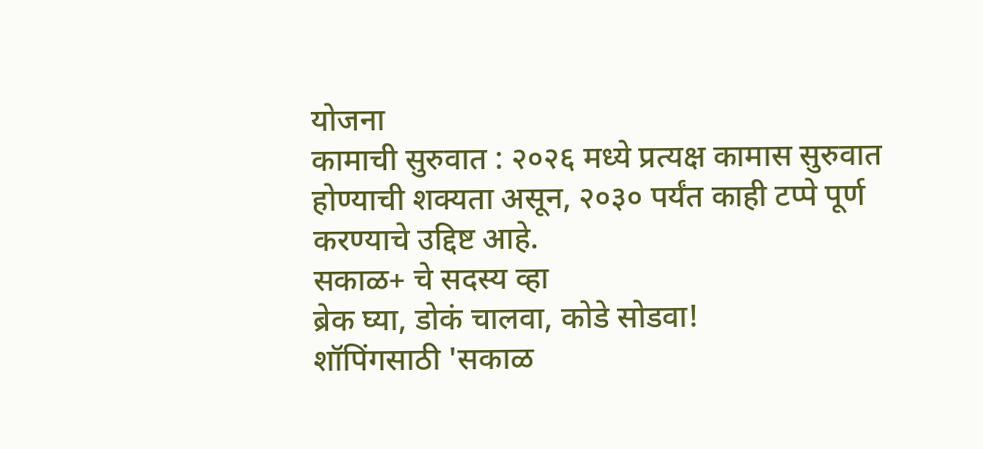योजना
कामाची सुरुवात : २०२६ मध्ये प्रत्यक्ष कामास सुरुवात होण्याची शक्यता असून, २०३० पर्यंत काही टप्पे पूर्ण करण्याचे उद्दिष्ट आहे.
सकाळ+ चे सदस्य व्हा
ब्रेक घ्या, डोकं चालवा, कोडे सोडवा!
शॉपिंगसाठी 'सकाळ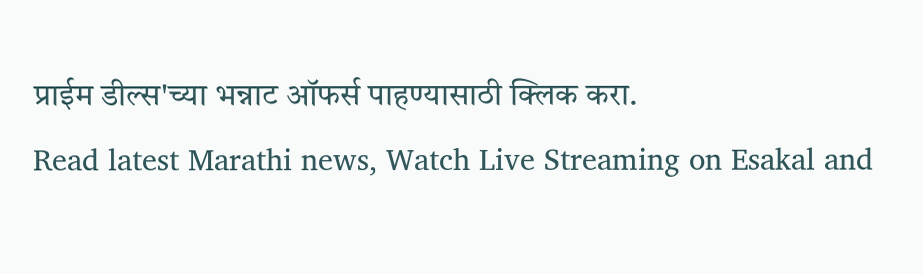प्राईम डील्स'च्या भन्नाट ऑफर्स पाहण्यासाठी क्लिक करा.
Read latest Marathi news, Watch Live Streaming on Esakal and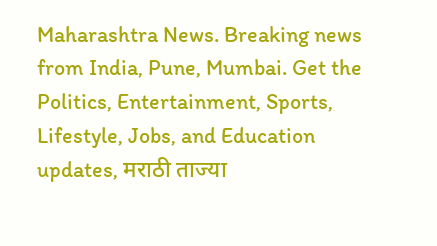Maharashtra News. Breaking news from India, Pune, Mumbai. Get the Politics, Entertainment, Sports, Lifestyle, Jobs, and Education updates, मराठी ताज्या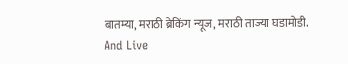बातम्या, मराठी ब्रेकिंग न्यूज, मराठी ताज्या घडामोडी. And Live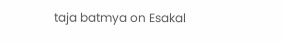taja batmya on Esakal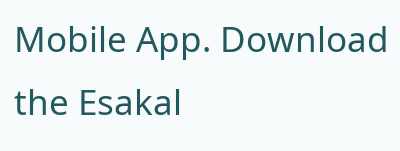Mobile App. Download the Esakal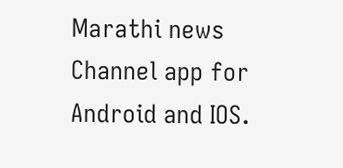Marathi news Channel app for Android and IOS.